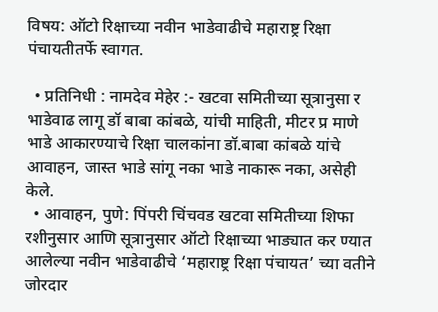विषय: ऑटो रिक्षाच्या नवीन भाडेवाढीचे महाराष्ट्र रिक्षा पंचायतीतर्फे स्वागत.

  • प्रतिनिधी : नामदेव मेहेर :- खटवा समितीच्या सूत्रानुसा र भाडेवाढ लागू डॉ बाबा कांबळे, यांची माहिती, मीटर प्र माणे भाडे आकारण्याचे रिक्षा चालकांना डॉ.बाबा कांबळे यांचे आवाहन, जास्त भाडे सांगू नका भाडे नाकारू नका, असेही केले.
  • आवाहन, पुणे: पिंपरी चिंचवड खटवा समितीच्या शिफा रशीनुसार आणि सूत्रानुसार ऑटो रिक्षाच्या भाड्यात कर ण्यात आलेल्या नवीन भाडेवाढीचे ‘महाराष्ट्र रिक्षा पंचायत’ च्या वतीने जोरदार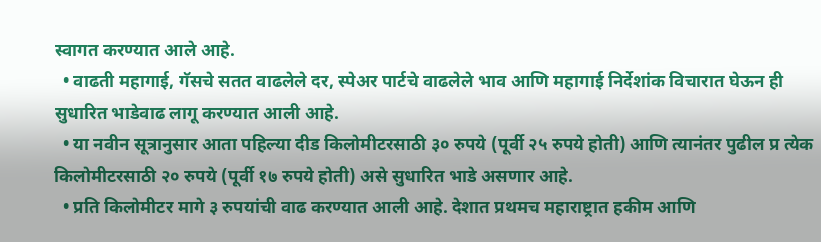स्वागत करण्यात आले आहे.
  • वाढती महागाई, गॅसचे सतत वाढलेले दर, स्पेअर पार्टचे वाढलेले भाव आणि महागाई निर्देशांक विचारात घेऊन ही सुधारित भाडेवाढ लागू करण्यात आली आहे.
  • या नवीन सूत्रानुसार आता पहिल्या दीड किलोमीटरसाठी ३० रुपये (पूर्वी २५ रुपये होती) आणि त्यानंतर पुढील प्र त्येक किलोमीटरसाठी २० रुपये (पूर्वी १७ रुपये होती) असे सुधारित भाडे असणार आहे.
  • प्रति किलोमीटर मागे ३ रुपयांची वाढ करण्यात आली आहे. देशात प्रथमच महाराष्ट्रात हकीम आणि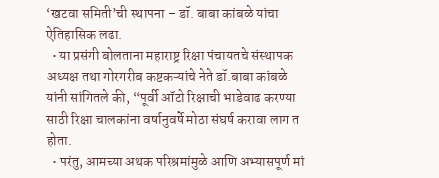‘खटवा समिती’ची स्थापना – डॉ. बाबा कांबळे यांचा ऐतिहासिक लढा.
  • या प्रसंगी बोलताना महाराष्ट्र रिक्षा पंचायतचे संस्थापक अध्यक्ष तथा गोरगरीब कष्टकऱ्यांचे नेते डॉ.बाबा कांबळे यांनी सांगितले की, “पूर्वी ऑटो रिक्षाची भाडेवाढ करण्या साठी रिक्षा चालकांना वर्षानुवर्षे मोठा संघर्ष करावा लाग त होता.
  • परंतु, आमच्या अथक परिश्रमांमुळे आणि अभ्यासपूर्ण मां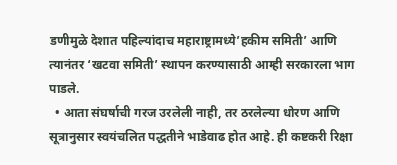डणीमुळे देशात पहिल्यांदाच महाराष्ट्रामध्ये’हकीम समिती’ आणि त्यानंतर ‘खटवा समिती’ स्थापन करण्यासाठी आम्ही सरकारला भाग पाडले.
  • आता संघर्षाची गरज उरलेली नाही, तर ठरलेल्या धोरण आणि सूत्रानुसार स्वयंचलित पद्धतीने भाडेवाढ होत आहे. ही कष्टकरी रिक्षा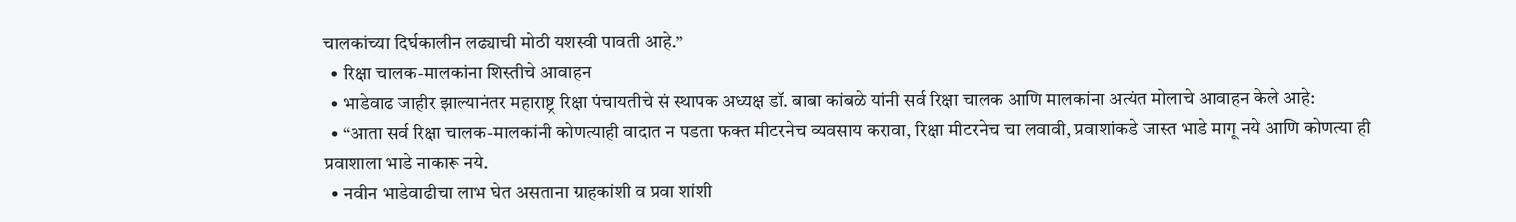चालकांच्या दिर्घकालीन लढ्याची मोठी यशस्वी पावती आहे.”
  • रिक्षा चालक-मालकांना शिस्तीचे आवाहन
  • भाडेवाढ जाहीर झाल्यानंतर महाराष्ट्र रिक्षा पंचायतीचे सं स्थापक अध्यक्ष डॉ. बाबा कांबळे यांनी सर्व रिक्षा चालक आणि मालकांना अत्यंत मोलाचे आवाहन केले आहे:
  • “आता सर्व रिक्षा चालक-मालकांनी कोणत्याही वादात न पडता फक्त मीटरनेच व्यवसाय करावा, रिक्षा मीटरनेच चा लवावी, प्रवाशांकडे जास्त भाडे मागू नये आणि कोणत्या ही प्रवाशाला भाडे नाकारू नये.
  • नवीन भाडेवाढीचा लाभ घेत असताना ग्राहकांशी व प्रवा शांशी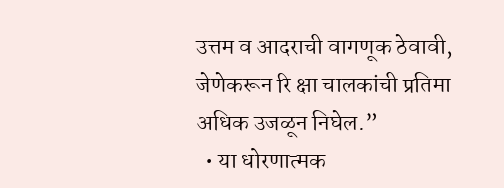उत्तम व आदराची वागणूक ठेवावी, जेणेकरून रि क्षा चालकांची प्रतिमा अधिक उजळून निघेल.”
  • या धोरणात्मक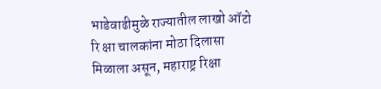भाडेवाढीमुळे राज्यातील लाखो ऑटो रि क्षा चालकांना मोठा दिलासा मिळाला असून, महाराष्ट्र रिक्षा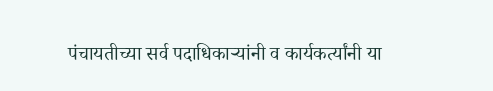पंचायतीच्या सर्व पदाधिकाऱ्यांनी व कार्यकर्त्यांनी या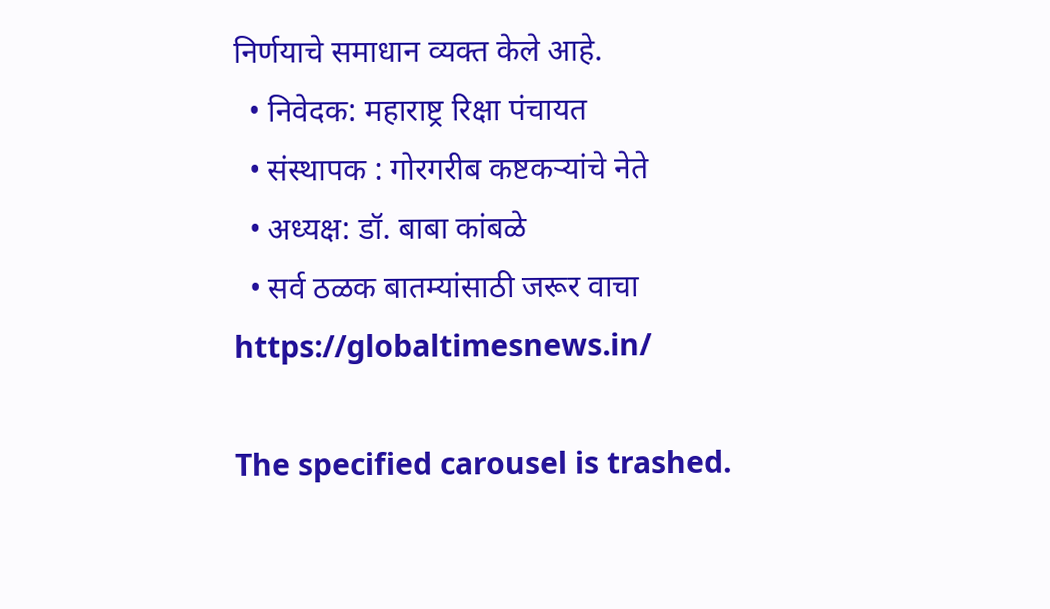निर्णयाचे समाधान व्यक्त केले आहे.
  • निवेदक: महाराष्ट्र रिक्षा पंचायत
  • संस्थापक : गोरगरीब कष्टकऱ्यांचे नेते
  • अध्यक्ष: डॉ. बाबा कांबळे
  • सर्व ठळक बातम्यांसाठी जरूर वाचा https://globaltimesnews.in/

The specified carousel is trashed.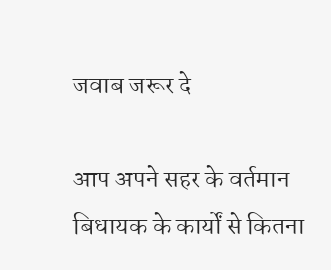जवाब जरूर दे

आप अपने सहर के वर्तमान बिधायक के कार्यों से कितना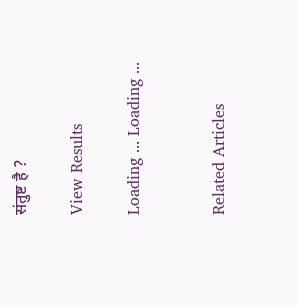संतुष्ट है ?

View Results

Loading ... Loading ...


Related Articles